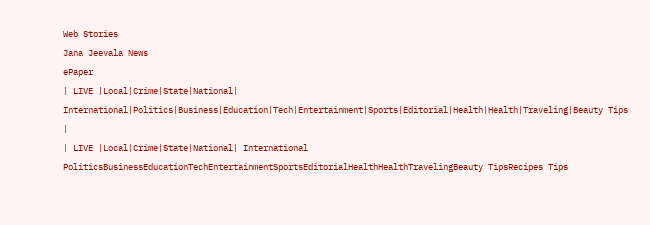Web Stories
Jana Jeevala News
ePaper
| LIVE |Local|Crime|State|National| International|Politics|Business|Education|Tech|Entertainment|Sports|Editorial|Health|Health|Traveling|Beauty Tips |
| LIVE |Local|Crime|State|National| International
PoliticsBusinessEducationTechEntertainmentSportsEditorialHealthHealthTravelingBeauty TipsRecipes Tips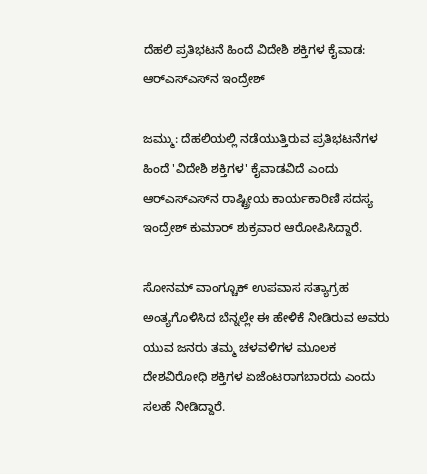ದೆಹಲಿ ಪ್ರತಿಭಟನೆ ಹಿಂದೆ ವಿದೇಶಿ ಶಕ್ತಿಗಳ ಕೈವಾಡ: ಆರ್‌ಎಸ್‌ಎಸ್‌ನ ಇಂದ್ರೇಶ್

ಜಮ್ಮು: ದೆಹಲಿಯಲ್ಲಿ ನಡೆಯುತ್ತಿರುವ ಪ್ರತಿಭಟನೆಗಳ ಹಿಂದೆ 'ವಿದೇಶಿ ಶಕ್ತಿಗಳ' ಕೈವಾಡವಿದೆ ಎಂದು ಆರ್‌ಎಸ್‌ಎಸ್‌ನ ರಾಷ್ಟ್ರೀಯ ಕಾರ್ಯಕಾರಿಣಿ ಸದಸ್ಯ ಇಂದ್ರೇಶ್ ಕುಮಾರ್ ಶುಕ್ರವಾರ ಆರೋಪಿಸಿದ್ದಾರೆ.

ಸೋನಮ್ ವಾಂಗ್ಚೂಕ್ ಉಪವಾಸ ಸತ್ಯಾಗ್ರಹ ಅಂತ್ಯಗೊಳಿಸಿದ ಬೆನ್ನಲ್ಲೇ ಈ ಹೇಳಿಕೆ ನೀಡಿರುವ ಅವರು ಯುವ ಜನರು ತಮ್ಮ ಚಳವಳಿಗಳ ಮೂಲಕ ದೇಶವಿರೋಧಿ ಶಕ್ತಿಗಳ ಏಜೆಂಟರಾಗಬಾರದು ಎಂದು ಸಲಹೆ ನೀಡಿದ್ದಾರೆ.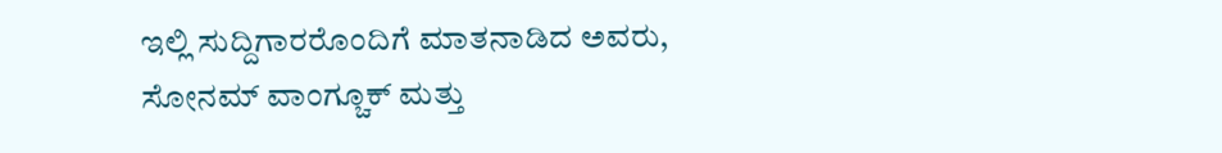ಇಲ್ಲಿ ಸುದ್ದಿಗಾರರೊಂದಿಗೆ ಮಾತನಾಡಿದ ಅವರು, ಸೋನಮ್ ವಾಂಗ್ಚೂಕ್ ಮತ್ತು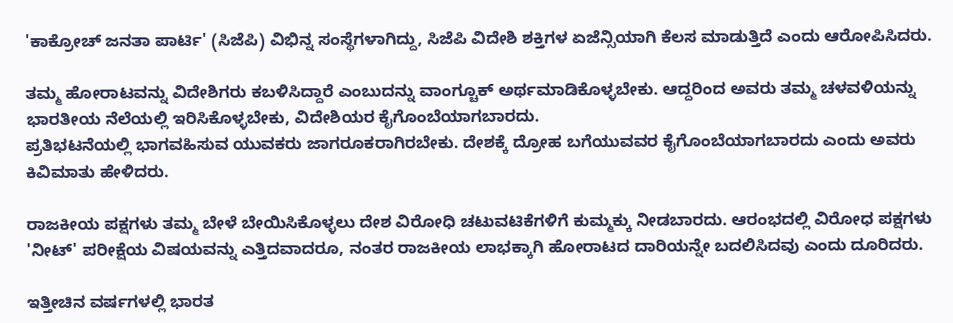'ಕಾಕ್ರೋಚ್ ಜನತಾ ಪಾರ್ಟಿ' (ಸಿಜೆಪಿ) ವಿಭಿನ್ನ ಸಂಸ್ಥೆಗಳಾಗಿದ್ದು, ಸಿಜೆಪಿ ವಿದೇಶಿ ಶಕ್ತಿಗಳ ಏಜೆನ್ಸಿಯಾಗಿ ಕೆಲಸ ಮಾಡುತ್ತಿದೆ ಎಂದು ಆರೋಪಿಸಿದರು.

ತಮ್ಮ ಹೋರಾಟವನ್ನು ವಿದೇಶಿಗರು ಕಬಳಿಸಿದ್ದಾರೆ ಎಂಬುದನ್ನು ವಾಂಗ್ಚೂಕ್ ಅರ್ಥಮಾಡಿಕೊಳ್ಳಬೇಕು. ಆದ್ದರಿಂದ ಅವರು ತಮ್ಮ ಚಳವಳಿಯನ್ನು ಭಾರತೀಯ ನೆಲೆಯಲ್ಲಿ ಇರಿಸಿಕೊಳ್ಳಬೇಕು, ವಿದೇಶಿಯರ ಕೈಗೊಂಬೆಯಾಗಬಾರದು.
ಪ್ರತಿಭಟನೆಯಲ್ಲಿ ಭಾಗವಹಿಸುವ ಯುವಕರು ಜಾಗರೂಕರಾಗಿರಬೇಕು. ದೇಶಕ್ಕೆ ದ್ರೋಹ ಬಗೆಯುವವರ ಕೈಗೊಂಬೆಯಾಗಬಾರದು ಎಂದು ಅವರು ಕಿವಿಮಾತು ಹೇಳಿದರು.

ರಾಜಕೀಯ ಪಕ್ಷಗಳು ತಮ್ಮ ಬೇಳೆ ಬೇಯಿಸಿಕೊಳ್ಳಲು ದೇಶ ವಿರೋಧಿ ಚಟುವಟಿಕೆಗಳಿಗೆ ಕುಮ್ಮಕ್ಕು ನೀಡಬಾರದು. ಆರಂಭದಲ್ಲಿ ವಿರೋಧ ಪಕ್ಷಗಳು 'ನೀಟ್' ಪರೀಕ್ಷೆಯ ವಿಷಯವನ್ನು ಎತ್ತಿದವಾದರೂ, ನಂತರ ರಾಜಕೀಯ ಲಾಭಕ್ಕಾಗಿ ಹೋರಾಟದ ದಾರಿಯನ್ನೇ ಬದಲಿಸಿದವು ಎಂದು ದೂರಿದರು.

ಇತ್ತೀಚಿನ ವರ್ಷಗಳಲ್ಲಿ ಭಾರತ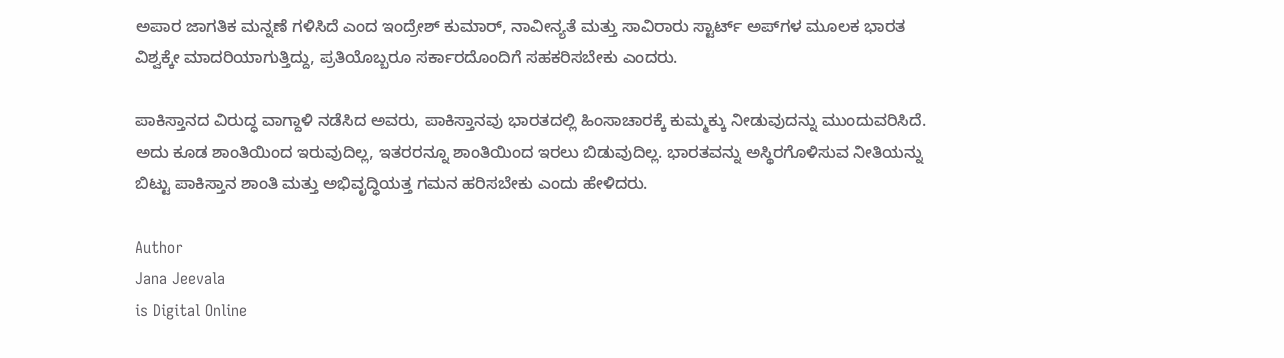ಅಪಾರ ಜಾಗತಿಕ ಮನ್ನಣೆ ಗಳಿಸಿದೆ ಎಂದ ಇಂದ್ರೇಶ್ ಕುಮಾರ್, ನಾವೀನ್ಯತೆ ಮತ್ತು ಸಾವಿರಾರು ಸ್ಟಾರ್ಟ್‌ ಅಪ್‌ಗಳ ಮೂಲಕ ಭಾರತ ವಿಶ್ವಕ್ಕೇ ಮಾದರಿಯಾಗುತ್ತಿದ್ದು, ಪ್ರತಿಯೊಬ್ಬರೂ ಸರ್ಕಾರದೊಂದಿಗೆ ಸಹಕರಿಸಬೇಕು ಎಂದರು.

ಪಾಕಿಸ್ತಾನದ ವಿರುದ್ಧ ವಾಗ್ದಾಳಿ ನಡೆಸಿದ ಅವರು, ಪಾಕಿಸ್ತಾನವು ಭಾರತದಲ್ಲಿ ಹಿಂಸಾಚಾರಕ್ಕೆ ಕುಮ್ಮಕ್ಕು ನೀಡುವುದನ್ನು ಮುಂದುವರಿಸಿದೆ. ಅದು ಕೂಡ ಶಾಂತಿಯಿಂದ ಇರುವುದಿಲ್ಲ, ಇತರರನ್ನೂ ಶಾಂತಿಯಿಂದ ಇರಲು ಬಿಡುವುದಿಲ್ಲ. ಭಾರತವನ್ನು ಅಸ್ಥಿರಗೊಳಿಸುವ ನೀತಿಯನ್ನು ಬಿಟ್ಟು ಪಾಕಿಸ್ತಾನ ಶಾಂತಿ ಮತ್ತು ಅಭಿವೃದ್ಧಿಯತ್ತ ಗಮನ ಹರಿಸಬೇಕು ಎಂದು ಹೇಳಿದರು.

Author
Jana Jeevala
is Digital Online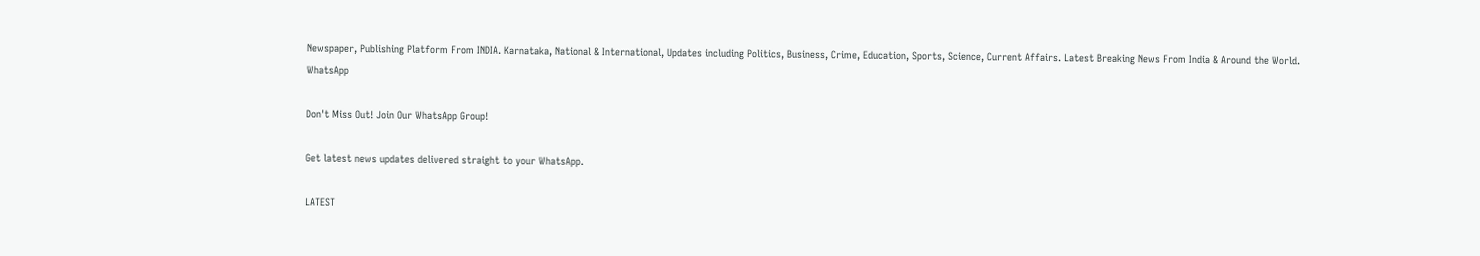Newspaper, Publishing Platform From INDIA. Karnataka, National & International, Updates including Politics, Business, Crime, Education, Sports, Science, Current Affairs. Latest Breaking News From India & Around the World.
WhatsApp

Don't Miss Out! Join Our WhatsApp Group!

Get latest news updates delivered straight to your WhatsApp.

LATEST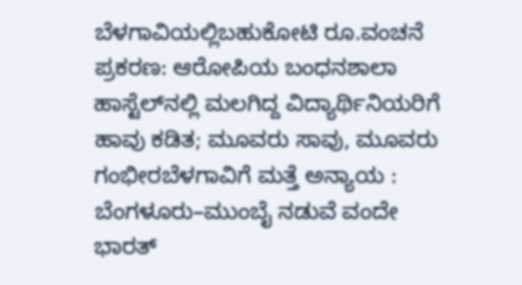ಬೆಳಗಾವಿಯಲ್ಲಿಬಹುಕೋಟಿ ರೂ.ವಂಚನೆ ಪ್ರಕರಣ: ಆರೋಪಿಯ ಬಂಧನಶಾಲಾ ಹಾಸ್ಟೆಲ್‌ನಲ್ಲಿ ಮಲಗಿದ್ದ ವಿದ್ಯಾರ್ಥಿನಿಯರಿಗೆ ಹಾವು ಕಡಿತ; ಮೂವರು ಸಾವು, ಮೂವರು ಗಂಭೀರಬೆಳಗಾವಿಗೆ ಮತ್ತೆ ಅನ್ಯಾಯ : ಬೆಂಗಳೂರು–ಮುಂಬೈ ನಡುವೆ ವಂದೇ ಭಾರತ್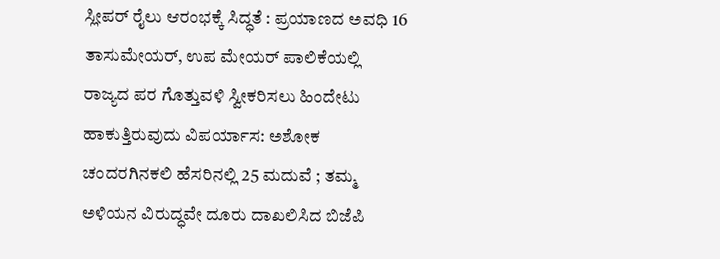ಸ್ಲೀಪರ್ ರೈಲು ಆರಂಭಕ್ಕೆ ಸಿದ್ಧತೆ : ಪ್ರಯಾಣದ ಅವಧಿ 16 ತಾಸುಮೇಯರ್, ಉಪ ಮೇಯರ್ ಪಾಲಿಕೆಯಲ್ಲಿ ರಾಜ್ಯದ ಪರ ಗೊತ್ತುವಳಿ ಸ್ವೀಕರಿಸಲು ಹಿಂದೇಟು ಹಾಕುತ್ತಿರುವುದು ವಿಪರ್ಯಾಸ: ಅಶೋಕ ಚಂದರಗಿನಕಲಿ ಹೆಸರಿನಲ್ಲಿ 25 ಮದುವೆ ; ತಮ್ಮ ಅಳಿಯನ ವಿರುದ್ಧವೇ ದೂರು ದಾಖಲಿಸಿದ ಬಿಜೆಪಿ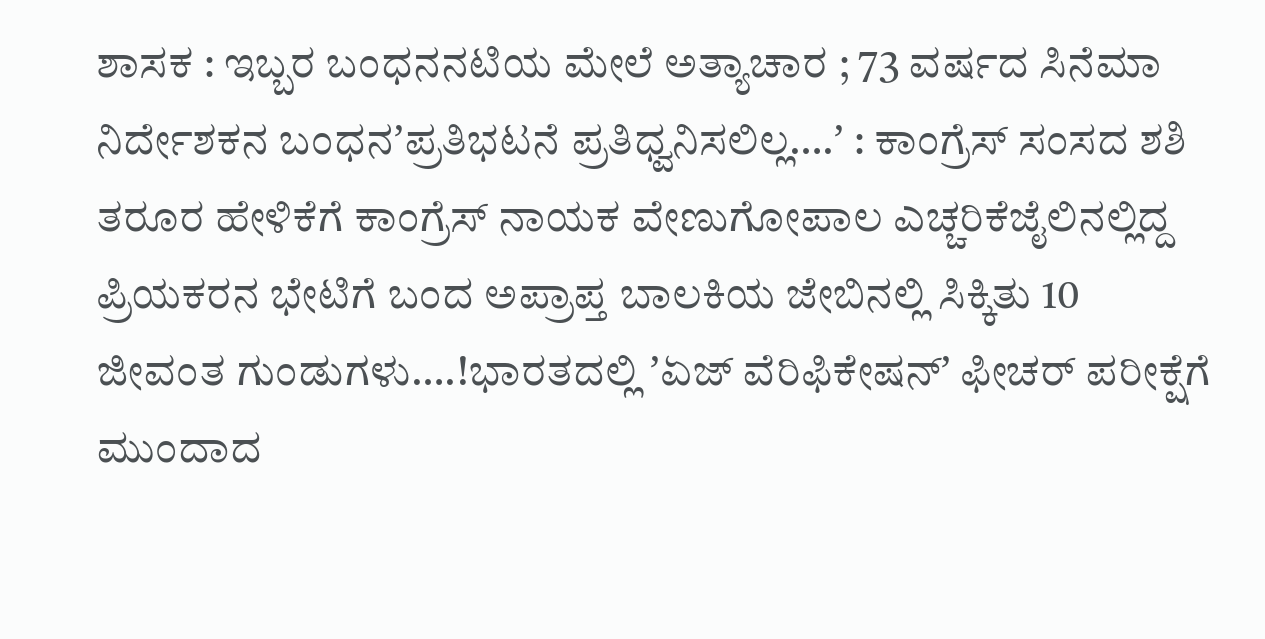ಶಾಸಕ : ಇಬ್ಬರ ಬಂಧನನಟಿಯ ಮೇಲೆ ಅತ್ಯಾಚಾರ ; 73 ವರ್ಷದ ಸಿನೆಮಾ ನಿರ್ದೇಶಕನ ಬಂಧನʼಪ್ರತಿಭಟನೆ ಪ್ರತಿಧ್ವನಿಸಲಿಲ್ಲ….ʼ : ಕಾಂಗ್ರೆಸ್‌ ಸಂಸದ ಶಶಿ ತರೂರ ಹೇಳಿಕೆಗೆ ಕಾಂಗ್ರೆಸ್‌ ನಾಯಕ ವೇಣುಗೋಪಾಲ ಎಚ್ಚರಿಕೆಜೈಲಿನಲ್ಲಿದ್ದ ಪ್ರಿಯಕರನ ಭೇಟಿಗೆ ಬಂದ ಅಪ್ರಾಪ್ತ ಬಾಲಕಿಯ ಜೇಬಿನಲ್ಲಿ ಸಿಕ್ಕಿತು 10 ಜೀವಂತ ಗುಂಡುಗಳು….!ಭಾರತದಲ್ಲಿ ʼಏಜ್ ವೆರಿಫಿಕೇಷನ್ʼ ಫೀಚರ್‌ ಪರೀಕ್ಷೆಗೆ ಮುಂದಾದ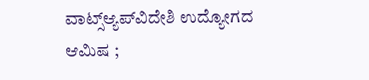ವಾಟ್ಸ್ಆ್ಯಪ್‌ವಿದೇಶಿ ಉದ್ಯೋಗದ ಆಮಿಷ ;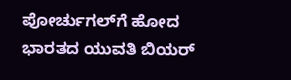ಪೋರ್ಚುಗಲ್‌ಗೆ ಹೋದ ಭಾರತದ ಯುವತಿ ಬಿಯರ್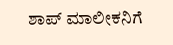ಶಾಪ್‌ ಮಾಲೀಕನಿಗೆ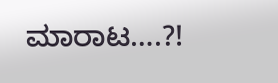ಮಾರಾಟ….?!